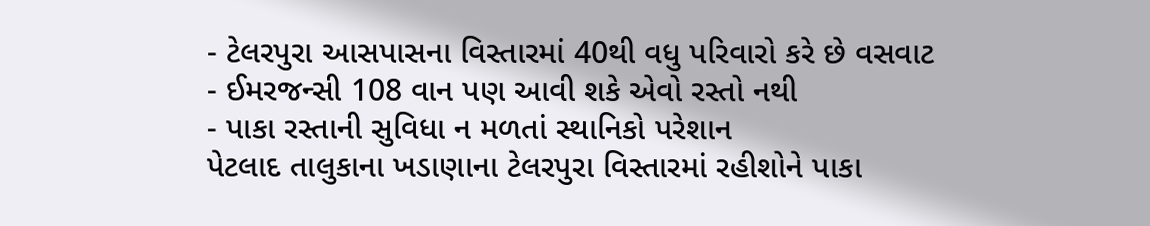- ટેલરપુરા આસપાસના વિસ્તારમાં 40થી વધુ પરિવારો કરે છે વસવાટ
- ઈમરજન્સી 108 વાન પણ આવી શકે એવો રસ્તો નથી
- પાકા રસ્તાની સુવિધા ન મળતાં સ્થાનિકો પરેશાન
પેટલાદ તાલુકાના ખડાણાના ટેલરપુરા વિસ્તારમાં રહીશોને પાકા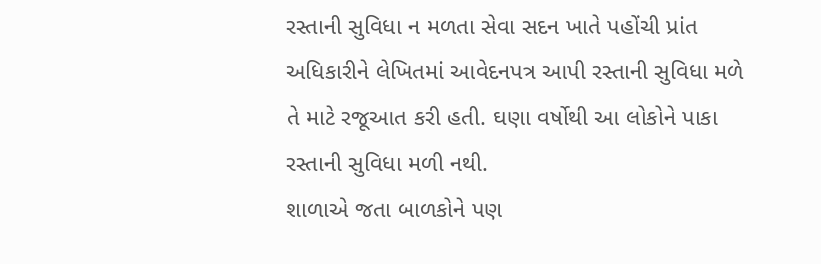રસ્તાની સુવિધા ન મળતા સેવા સદન ખાતે પહોંચી પ્રાંત અધિકારીને લેખિતમાં આવેદનપત્ર આપી રસ્તાની સુવિધા મળે તે માટે રજૂઆત કરી હતી. ઘણા વર્ષોથી આ લોકોને પાકા રસ્તાની સુવિધા મળી નથી.
શાળાએ જતા બાળકોને પણ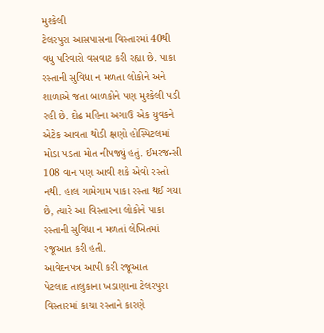મુશ્કેલી
ટેલરપુરા આસપાસના વિસ્તારમાં 40થી વધુ પરિવારો વસવાટ કરી રહ્યા છે. પાકા રસ્તાની સુવિધા ન મળતા લોકોને અને શાળાએ જતા બાળકોને પણ મુશ્કેલી પડી રહી છે. દોઢ મહિના અગાઉ એક યુવકને એટેક આવતા થોડી ક્ષણો હોસ્પિટલમાં મોડા પડતા મોત નીપજ્યું હતું. ઈમરજન્સી 108 વાન પણ આવી શકે એવો રસ્તો નથી. હાલ ગામેગામ પાકા રસ્તા થઈ ગયા છે, ત્યારે આ વિસ્તારના લોકોને પાકા રસ્તાની સુવિધા ન મળતાં લેખિતમાં રજૂઆત કરી હતી.
આવેદનપત્ર આપી કરી રજૂઆત
પેટલાદ તાલુકાના ખડાણાના ટેલરપુરા વિસ્તારમાં કાચા રસ્તાને કારણે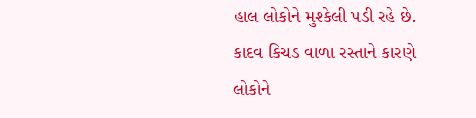હાલ લોકોને મુશ્કેલી પડી રહે છે. કાદવ કિચડ વાળા રસ્તાને કારણે લોકોને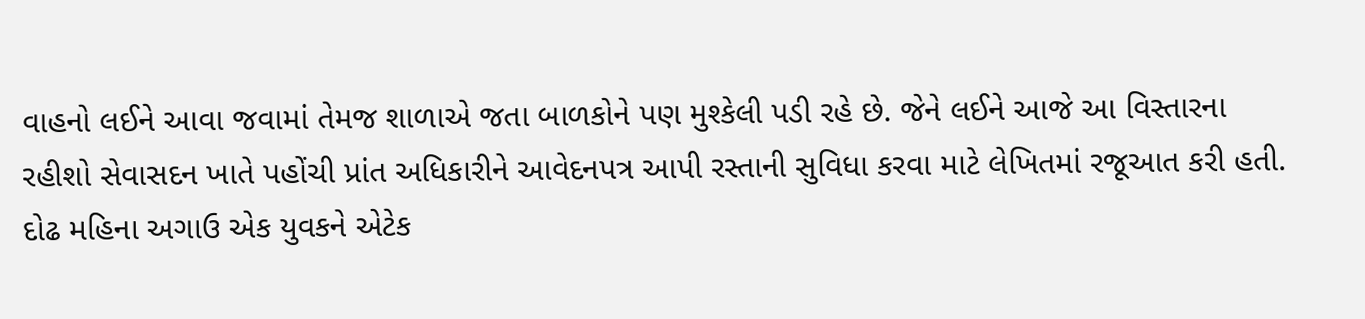વાહનો લઈને આવા જવામાં તેમજ શાળાએ જતા બાળકોને પણ મુશ્કેલી પડી રહે છે. જેને લઈને આજે આ વિસ્તારના રહીશો સેવાસદન ખાતે પહોંચી પ્રાંત અધિકારીને આવેદનપત્ર આપી રસ્તાની સુવિધા કરવા માટે લેખિતમાં રજૂઆત કરી હતી.
દોઢ મહિના અગાઉ એક યુવકને એટેક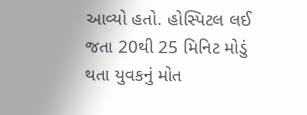આવ્યો હતો. હોસ્પિટલ લઈ જતા 20થી 25 મિનિટ મોડું થતા યુવકનું મોત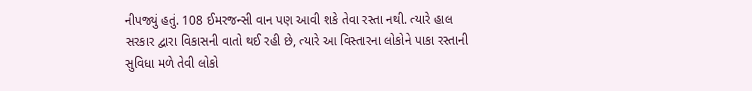નીપજ્યું હતું. 108 ઈમરજન્સી વાન પણ આવી શકે તેવા રસ્તા નથી. ત્યારે હાલ સરકાર દ્વારા વિકાસની વાતો થઈ રહી છે, ત્યારે આ વિસ્તારના લોકોને પાકા રસ્તાની સુવિધા મળે તેવી લોકો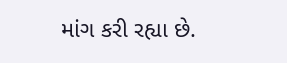માંગ કરી રહ્યા છે.